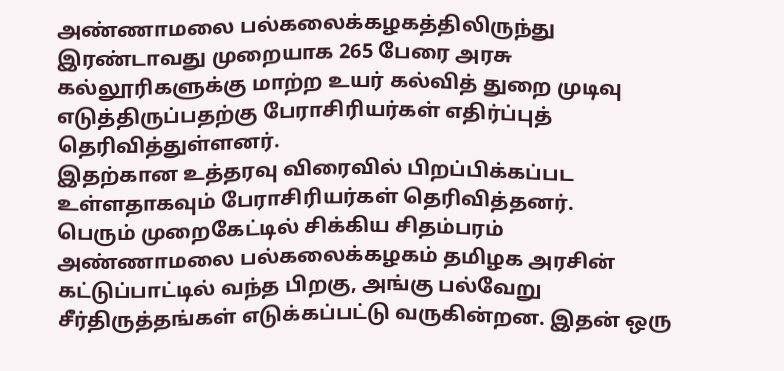அண்ணாமலை பல்கலைக்கழகத்திலிருந்து இரண்டாவது முறையாக 265 பேரை அரசு கல்லூரிகளுக்கு மாற்ற உயர் கல்வித் துறை முடிவு எடுத்திருப்பதற்கு பேராசிரியர்கள் எதிர்ப்புத் தெரிவித்துள்ளனர்.
இதற்கான உத்தரவு விரைவில் பிறப்பிக்கப்பட உள்ளதாகவும் பேராசிரியர்கள் தெரிவித்தனர்.
பெரும் முறைகேட்டில் சிக்கிய சிதம்பரம் அண்ணாமலை பல்கலைக்கழகம் தமிழக அரசின் கட்டுப்பாட்டில் வந்த பிறகு, அங்கு பல்வேறு சீர்திருத்தங்கள் எடுக்கப்பட்டு வருகின்றன. இதன் ஒரு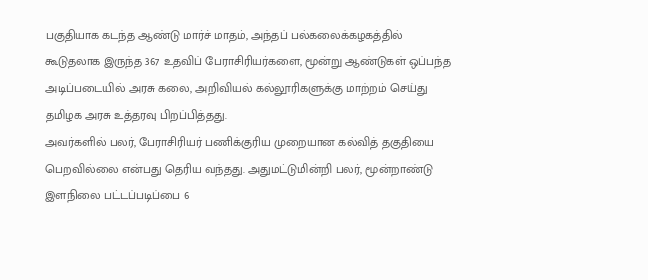பகுதியாக கடந்த ஆண்டு மார்ச் மாதம், அந்தப் பல்கலைக்கழகத்தில் கூடுதலாக இருந்த 367 உதவிப் பேராசிரியர்களை, மூன்று ஆண்டுகள் ஒப்பந்த அடிப்படையில் அரசு கலை, அறிவியல் கல்லூரிகளுக்கு மாற்றம் செய்து தமிழக அரசு உத்தரவு பிறப்பித்தது.
அவர்களில் பலர், பேராசிரியர் பணிக்குரிய முறையான கல்வித் தகுதியை பெறவில்லை என்பது தெரிய வந்தது. அதுமட்டுமின்றி பலர், மூன்றாண்டு இளநிலை பட்டப்படிப்பை 6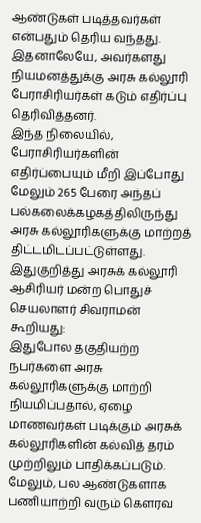ஆண்டுகள் படித்தவர்கள் என்பதும் தெரிய வந்தது. இதனாலேயே, அவர்களது நியமனத்துக்கு அரசு கல்லூரி பேராசிரியர்கள் கடும் எதிர்ப்பு தெரிவித்தனர்.
இந்த நிலையில், பேராசிரியர்களின் எதிர்ப்பையும் மீறி இப்போது மேலும் 265 பேரை அந்தப் பல்கலைக்கழகத்திலிருந்து அரசு கல்லூரிகளுக்கு மாற்றத் திட்டமிடப்பட்டுள்ளது.
இதுகுறித்து அரசுக் கல்லூரி ஆசிரியர் மன்ற பொதுச் செயலாளர் சிவராமன் கூறியது:
இதுபோல தகுதியற்ற நபர்களை அரசு கல்லூரிகளுக்கு மாற்றி நியமிப்பதால், ஏழை மாணவர்கள் படிக்கும் அரசுக் கல்லூரிகளின் கல்வித் தரம் முற்றிலும் பாதிக்கப்படும். மேலும், பல ஆண்டுகளாக பணியாற்றி வரும் கௌரவ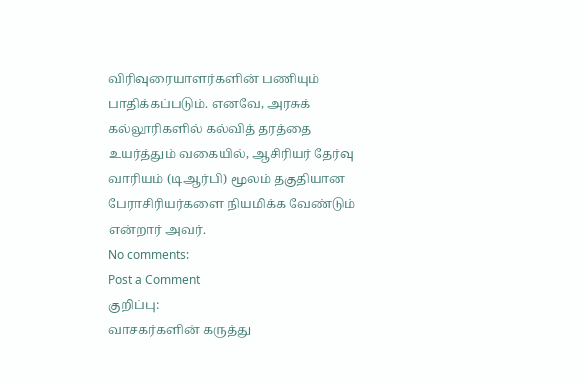விரிவுரையாளர்களின் பணியும் பாதிக்கப்படும். எனவே, அரசுக் கல்லூரிகளில் கல்வித் தரத்தை உயர்த்தும் வகையில், ஆசிரியர் தேர்வு வாரியம் (டிஆர்பி) மூலம் தகுதியான பேராசிரியர்களை நியமிக்க வேண்டும் என்றார் அவர்.
No comments:
Post a Comment
குறிப்பு:
வாசகர்களின் கருத்து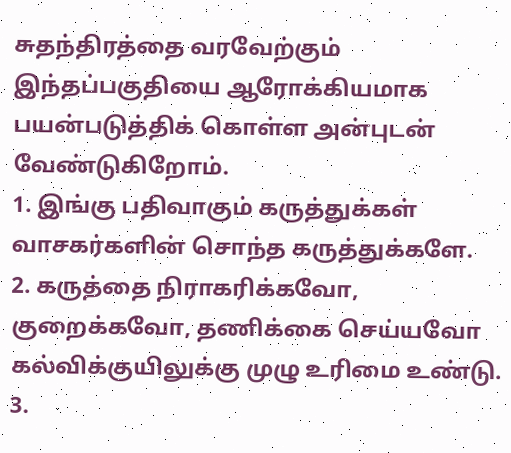சுதந்திரத்தை வரவேற்கும் இந்தப்பகுதியை ஆரோக்கியமாக பயன்படுத்திக் கொள்ள அன்புடன் வேண்டுகிறோம்.
1. இங்கு பதிவாகும் கருத்துக்கள் வாசகர்களின் சொந்த கருத்துக்களே.
2. கருத்தை நிராகரிக்கவோ, குறைக்கவோ, தணிக்கை செய்யவோ கல்விக்குயிலுக்கு முழு உரிமை உண்டு.
3.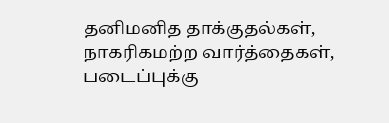தனிமனித தாக்குதல்கள், நாகரிகமற்ற வார்த்தைகள், படைப்புக்கு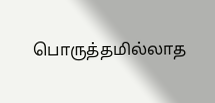பொருத்தமில்லாத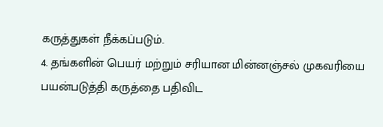கருத்துகள் நீக்கப்படும்.
4. தங்களின் பெயர் மற்றும் சரியான மின்னஞ்சல் முகவரியை பயன்படுத்தி கருத்தை பதிவிட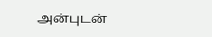அன்புடன்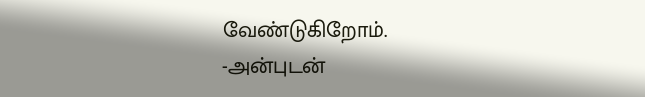வேண்டுகிறோம்.
-அன்புடன்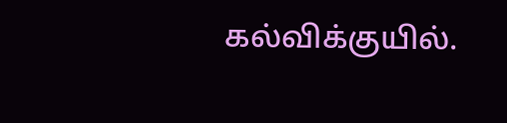கல்விக்குயில்.